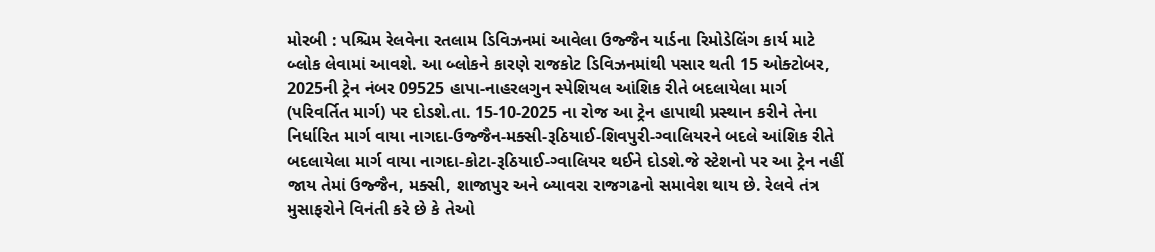મોરબી : પશ્ચિમ રેલવેના રતલામ ડિવિઝનમાં આવેલા ઉજ્જૈન યાર્ડના રિમોડેલિંગ કાર્ય માટે બ્લોક લેવામાં આવશે. આ બ્લોકને કારણે રાજકોટ ડિવિઝનમાંથી પસાર થતી 15 ઓક્ટોબર, 2025ની ટ્રેન નંબર 09525 હાપા-નાહરલગુન સ્પેશિયલ આંશિક રીતે બદલાયેલા માર્ગ (પરિવર્તિત માર્ગ) પર દોડશે.તા. 15-10-2025 ના રોજ આ ટ્રેન હાપાથી પ્રસ્થાન કરીને તેના નિર્ધારિત માર્ગ વાયા નાગદા-ઉજ્જૈન-મક્સી-રૂઠિયાઈ-શિવપુરી-ગ્વાલિયરને બદલે આંશિક રીતે બદલાયેલા માર્ગ વાયા નાગદા-કોટા-રૂઠિયાઈ-ગ્વાલિયર થઈને દોડશે.જે સ્ટેશનો પર આ ટ્રેન નહીં જાય તેમાં ઉજ્જૈન, મક્સી, શાજાપુર અને બ્યાવરા રાજગઢનો સમાવેશ થાય છે. રેલવે તંત્ર મુસાફરોને વિનંતી કરે છે કે તેઓ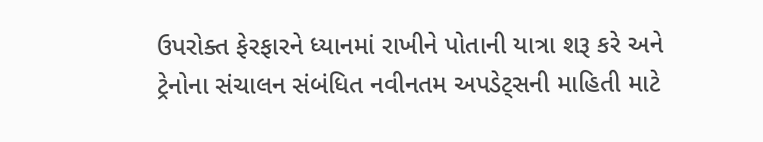ઉપરોક્ત ફેરફારને ધ્યાનમાં રાખીને પોતાની યાત્રા શરૂ કરે અને ટ્રેનોના સંચાલન સંબંધિત નવીનતમ અપડેટ્સની માહિતી માટે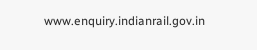www.enquiry.indianrail.gov.in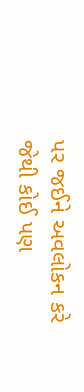પર જઈને અવલોકન કરે જેથી કોઈ પણ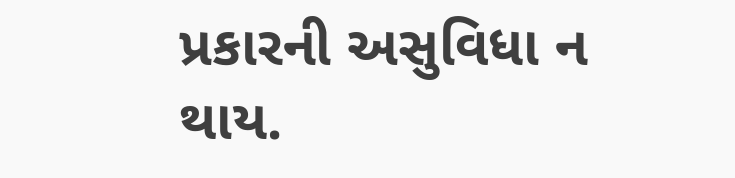પ્રકારની અસુવિધા ન થાય.